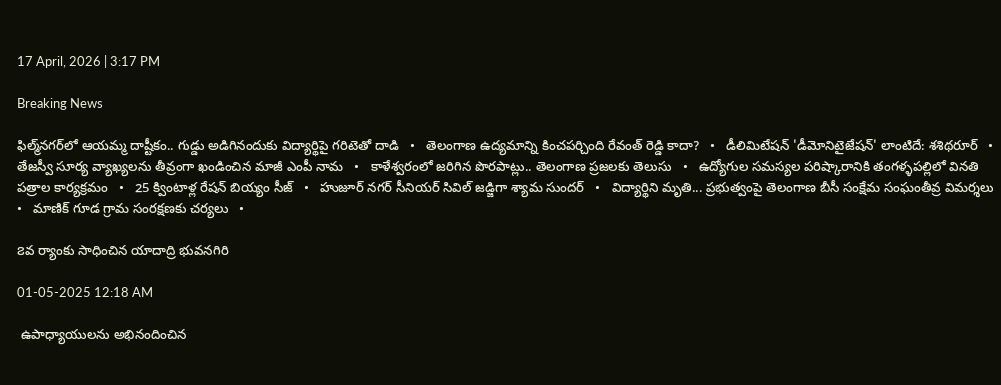17 April, 2026 | 3:17 PM

Breaking News

ఫిల్మ్‌నగర్‌లో ఆయమ్మ దాష్టీకం.. గుడ్డు అడిగినందుకు విద్యార్థిపై గరిటెతో దాడి   •   తెలంగాణ ఉద్యమాన్ని కించపర్చింది రేవంత్ రెడ్డి కాదా?   •   డీలిమిటేషన్ 'డీమోనిటైజేషన్' లాంటిదే: శశిథరూర్   •   తేజస్వీ సూర్య వ్యాఖ్యలను తీవ్రంగా ఖండించిన మాజీ ఎంపీ నామ   •   కాళేశ్వరంలో జరిగిన పొరపాట్లు.. తెలంగాణ ప్రజలకు తెలుసు   •   ఉద్యోగుల సమస్యల పరిష్కారానికి తంగళ్ళపల్లిలో వినతి పత్రాల కార్యక్రమం   •   25 క్వింటాళ్ల రేషన్ బియ్యం సీజ్   •   హుజూర్ నగర్ సీనియర్ సివిల్ జడ్జిగా శ్యామ సుందర్   •   విద్యార్థిని మృతి... ప్రభుత్వంపై తెలంగాణ బీసీ సంక్షేమ సంఘంతీవ్ర విమర్శలు   •   మాణిక్ గూడ గ్రామ సంరక్షణకు చర్యలు   •

౭వ ర్యాంకు సాధించిన యాదాద్రి భువనగిరి

01-05-2025 12:18 AM

 ఉపాధ్యాయులను అభినందించిన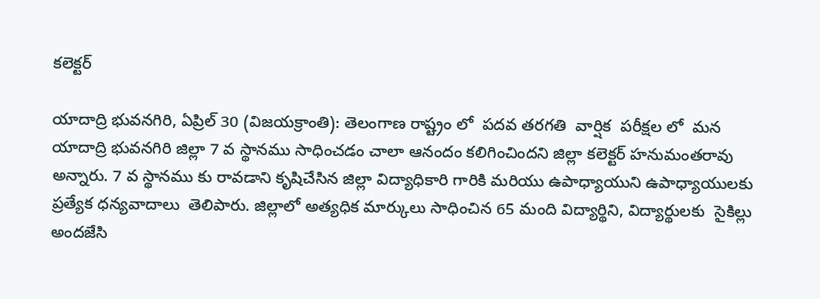కలెక్టర్

యాదాద్రి భువనగిరి, ఏప్రిల్ 30 (విజయక్రాంతి): తెలంగాణ రాష్ట్రం లో  పదవ తరగతి  వార్షిక  పరీక్షల లో  మన యాదాద్రి భువనగిరి జిల్లా 7 వ స్థానము సాధించడం చాలా ఆనందం కలిగించిందని జిల్లా కలెక్టర్ హనుమంతరావు అన్నారు. 7 వ స్థానము కు రావడాని కృషిచేసిన జిల్లా విద్యాధికారి గారికి మరియు ఉపాధ్యాయుని ఉపాధ్యాయులకు ప్రత్యేక ధన్యవాదాలు  తెలిపారు. జిల్లాలో అత్యధిక మార్కులు సాధించిన 65 మంది విద్యార్థిని, విద్యార్థులకు  సైకిల్లు అందజేసి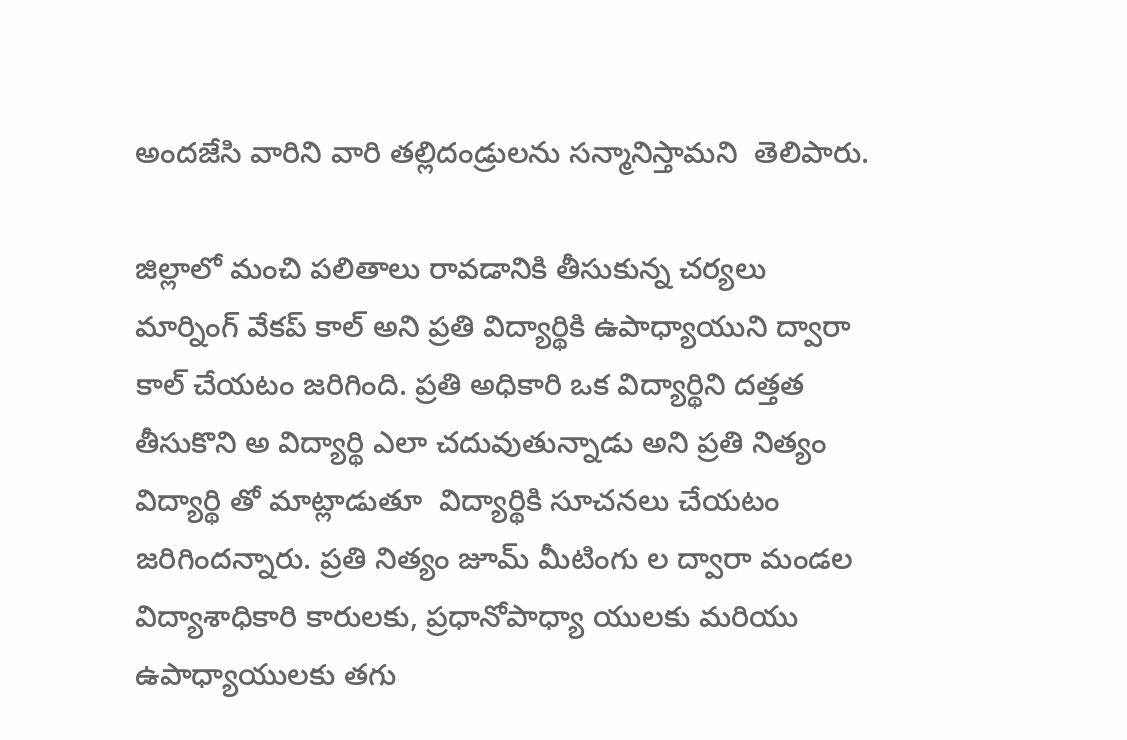అందజేసి వారిని వారి తల్లిదండ్రులను సన్మానిస్తామని  తెలిపారు.

జిల్లాలో మంచి పలితాలు రావడానికి తీసుకున్న చర్యలు మార్నింగ్ వేకప్ కాల్ అని ప్రతి విద్యార్థికి ఉపాధ్యాయుని ద్వారా కాల్ చేయటం జరిగింది. ప్రతి అధికారి ఒక విద్యార్థిని దత్తత తీసుకొని అ విద్యార్థి ఎలా చదువుతున్నాడు అని ప్రతి నిత్యం విద్యార్థి తో మాట్లాడుతూ  విద్యార్థికి సూచనలు చేయటం జరిగిందన్నారు. ప్రతి నిత్యం జూమ్ మీటింగు ల ద్వారా మండల విద్యాశాధికారి కారులకు, ప్రధానోపాధ్యా యులకు మరియు ఉపాధ్యాయులకు తగు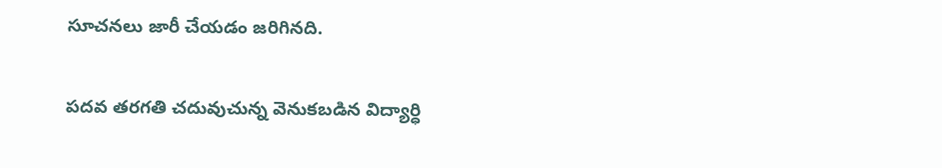సూచనలు జారీ చేయడం జరిగినది.

పదవ తరగతి చదువుచున్న వెనుకబడిన విద్యార్ధి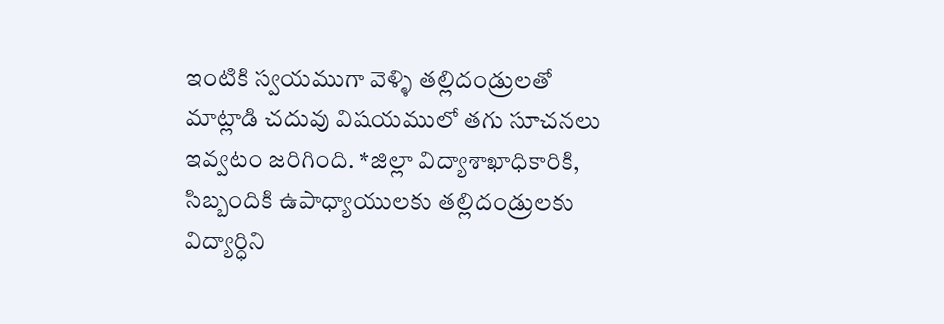ఇంటికి స్వయముగా వెళ్ళి తల్లిదండ్రులతో మాట్లాడి చదువు విషయములో తగు సూచనలు ఇవ్వటం జరిగింది. *జిల్లా విద్యాశాఖాధికారికి, సిబ్బందికి ఉపాధ్యాయులకు తల్లిదండ్రులకు విద్యార్ధిని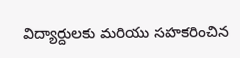విద్యార్దులకు మరియు సహకరించిన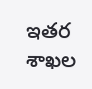ఇతర శాఖల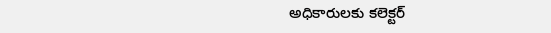అధికారులకు కలెక్టర్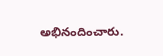అభినందించారు.